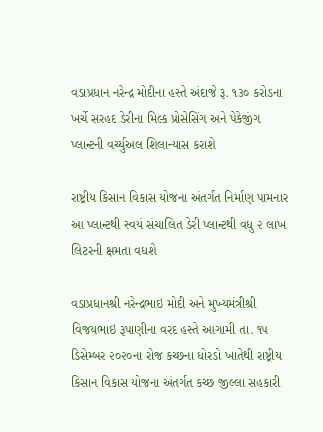વડાપ્રધાન નરેન્દ્ર મોદીના હસ્તે અંદાજે રૂ. ૧૩૦ કરોડના ખર્ચે સરહદ ડેરીના મિલ્ક પ્રોસેસિંગ અને પેકેજીંગ પ્લાન્ટની વર્ચ્યુઅલ શિલાન્યાસ કરાશે

રાષ્ટ્રીય કિસાન વિકાસ યોજના અંતર્ગત નિર્માણ પામનાર આ પ્લાન્ટથી સ્વયં સંચાલિત ડેરી પ્લાન્ટથી વધુ ૨ લાખ લિટરની ક્ષમતા વધશે

વડાપ્રધાનશ્રી નરેન્દ્રભાઇ મોદી અને મુખ્યમંત્રીશ્રી વિજયભાઇ રૂપાણીના વરદ હસ્તે આગામી તા. ૧૫ ડિસેમ્બર ૨૦૨૦ના રોજ કચ્છના ધોરડો ખાતેથી રાષ્ટ્રીય કિસાન વિકાસ યોજના અંતર્ગત કચ્છ જીલ્લા સહકારી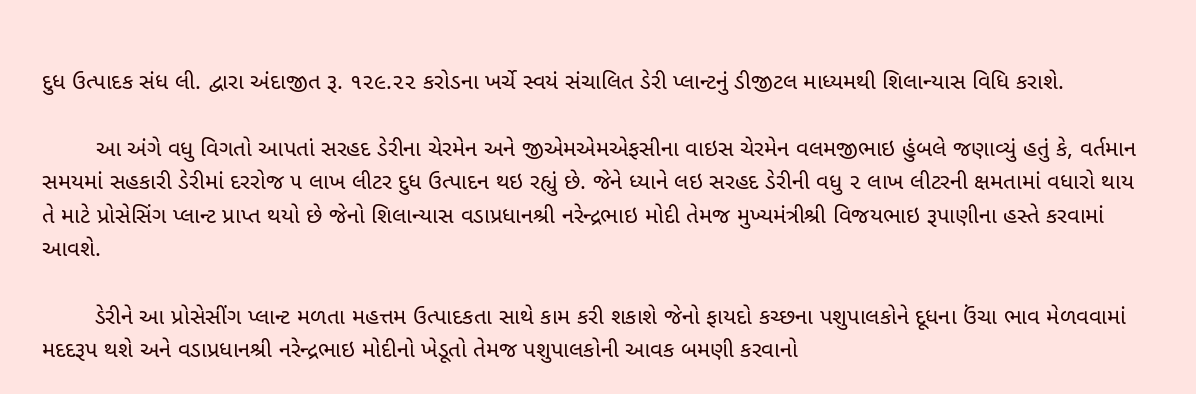દુધ ઉત્પાદક સંધ લી. દ્વારા અંદાજીત રૂ. ૧૨૯.૨૨ કરોડના ખર્ચે સ્વયં સંચાલિત ડેરી પ્લાન્ટનું ડીજીટલ માધ્યમથી શિલાન્યાસ વિધિ કરાશે.

        આ અંગે વધુ વિગતો આપતાં સરહદ ડેરીના ચેરમેન અને જીએમએમએફસીના વાઇસ ચેરમેન વલમજીભાઇ હુંબલે જણાવ્યું હતું કે, વર્તમાન સમયમાં સહકારી ડેરીમાં દરરોજ ૫ લાખ લીટર દુધ ઉત્પાદન થઇ રહ્યું છે. જેને ધ્યાને લઇ સરહદ ડેરીની વધુ ૨ લાખ લીટરની ક્ષમતામાં વધારો થાય તે માટે પ્રોસેસિંગ પ્લાન્ટ પ્રાપ્ત થયો છે જેનો શિલાન્યાસ વડાપ્રધાનશ્રી નરેન્દ્રભાઇ મોદી તેમજ મુખ્યમંત્રીશ્રી વિજયભાઇ રૂપાણીના હસ્તે કરવામાં આવશે.

        ડેરીને આ પ્રોસેસીંગ પ્લાન્ટ મળતા મહત્તમ ઉત્પાદકતા સાથે કામ કરી શકાશે જેનો ફાયદો કચ્છના પશુપાલકોને દૂધના ઉંચા ભાવ મેળવવામાં મદદરૂપ થશે અને વડાપ્રધાનશ્રી નરેન્દ્રભાઇ મોદીનો ખેડૂતો તેમજ પશુપાલકોની આવક બમણી કરવાનો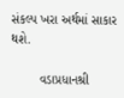સંકલ્પ ખરા અર્થમાં સાકાર થશે.

        વડાપ્રધાનશ્રી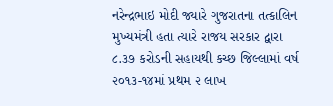નરેન્દ્રભાઇ મોદી જ્યારે ગુજરાતના તત્કાલિન મુખ્યમંત્રી હતા ત્યારે રાજય સરકાર દ્વારા ૮.૩૭ કરોડની સહાયથી કચ્છ જિલ્લામાં વર્ષ ૨૦૧૩-૧૪માં પ્રથમ ૨ લાખ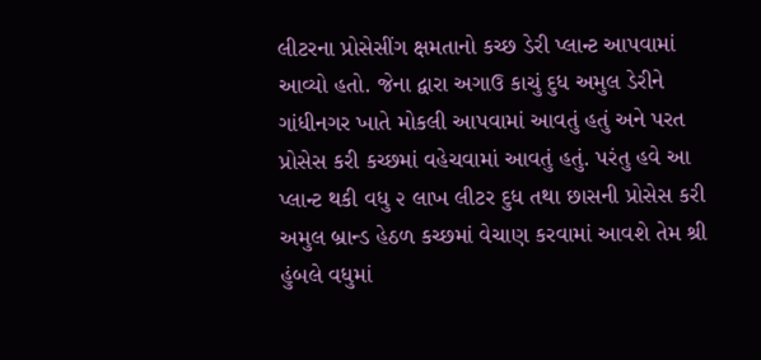લીટરના પ્રોસેસીંગ ક્ષમતાનો કચ્છ ડેરી પ્લાન્ટ આપવામાં આવ્યો હતો. જેના દ્વારા અગાઉ કાચું દુધ અમુલ ડેરીને ગાંધીનગર ખાતે મોકલી આપવામાં આવતું હતું અને પરત પ્રોસેસ કરી કચ્છમાં વહેચવામાં આવતું હતું. પરંતુ હવે આ પ્લાન્ટ થકી વધુ ૨ લાખ લીટર દુધ તથા છાસની પ્રોસેસ કરી અમુલ બ્રાન્ડ હેઠળ કચ્છમાં વેચાણ કરવામાં આવશે તેમ શ્રી હુંબલે વધુમાં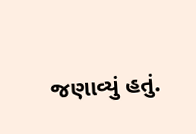જણાવ્યું હતું.